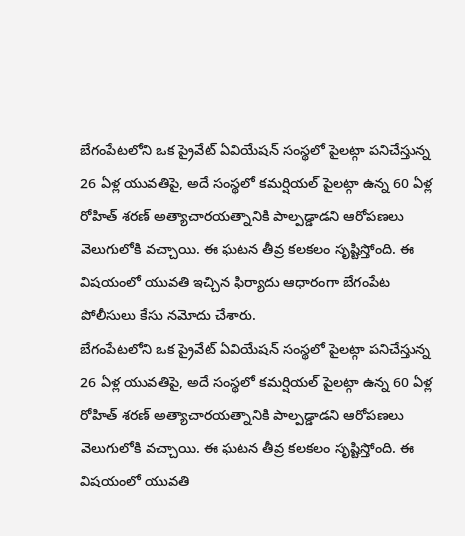బేగంపేటలోని ఒక ప్రైవేట్ ఏవియేషన్ సంస్థలో పైలట్గా పనిచేస్తున్న 26 ఏళ్ల యువతిపై, అదే సంస్థలో కమర్షియల్ పైలట్గా ఉన్న 60 ఏళ్ల రోహిత్ శరణ్ అత్యాచారయత్నానికి పాల్పడ్డాడని ఆరోపణలు వెలుగులోకి వచ్చాయి. ఈ ఘటన తీవ్ర కలకలం సృష్టిస్తోంది. ఈ విషయంలో యువతి ఇచ్చిన ఫిర్యాదు ఆధారంగా బేగంపేట పోలీసులు కేసు నమోదు చేశారు.
బేగంపేటలోని ఒక ప్రైవేట్ ఏవియేషన్ సంస్థలో పైలట్గా పనిచేస్తున్న 26 ఏళ్ల యువతిపై, అదే సంస్థలో కమర్షియల్ పైలట్గా ఉన్న 60 ఏళ్ల రోహిత్ శరణ్ అత్యాచారయత్నానికి పాల్పడ్డాడని ఆరోపణలు వెలుగులోకి వచ్చాయి. ఈ ఘటన తీవ్ర కలకలం సృష్టిస్తోంది. ఈ విషయంలో యువతి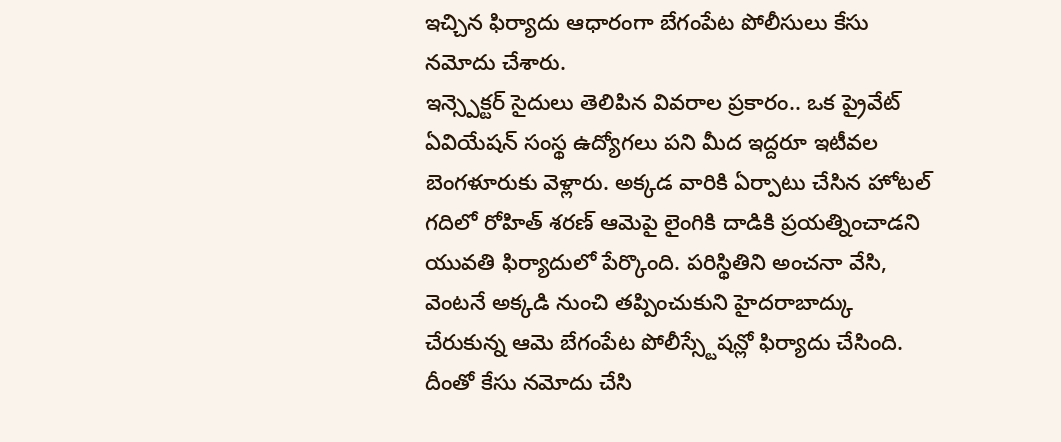ఇచ్చిన ఫిర్యాదు ఆధారంగా బేగంపేట పోలీసులు కేసు నమోదు చేశారు.
ఇన్స్పెక్టర్ సైదులు తెలిపిన వివరాల ప్రకారం.. ఒక ప్రైవేట్ ఏవియేషన్ సంస్థ ఉద్యోగలు పని మీద ఇద్దరూ ఇటీవల బెంగళూరుకు వెళ్లారు. అక్కడ వారికి ఏర్పాటు చేసిన హోటల్ గదిలో రోహిత్ శరణ్ ఆమెపై లైంగికి దాడికి ప్రయత్నించాడని యువతి ఫిర్యాదులో పేర్కొంది. పరిస్థితిని అంచనా వేసి, వెంటనే అక్కడి నుంచి తప్పించుకుని హైదరాబాద్కు చేరుకున్న ఆమె బేగంపేట పోలీస్స్టేషన్లో ఫిర్యాదు చేసింది. దీంతో కేసు నమోదు చేసి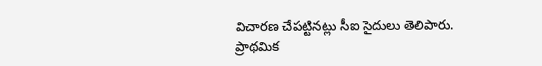విచారణ చేపట్టినట్లు సీఐ సైదులు తెలిపారు.
ప్రాథమిక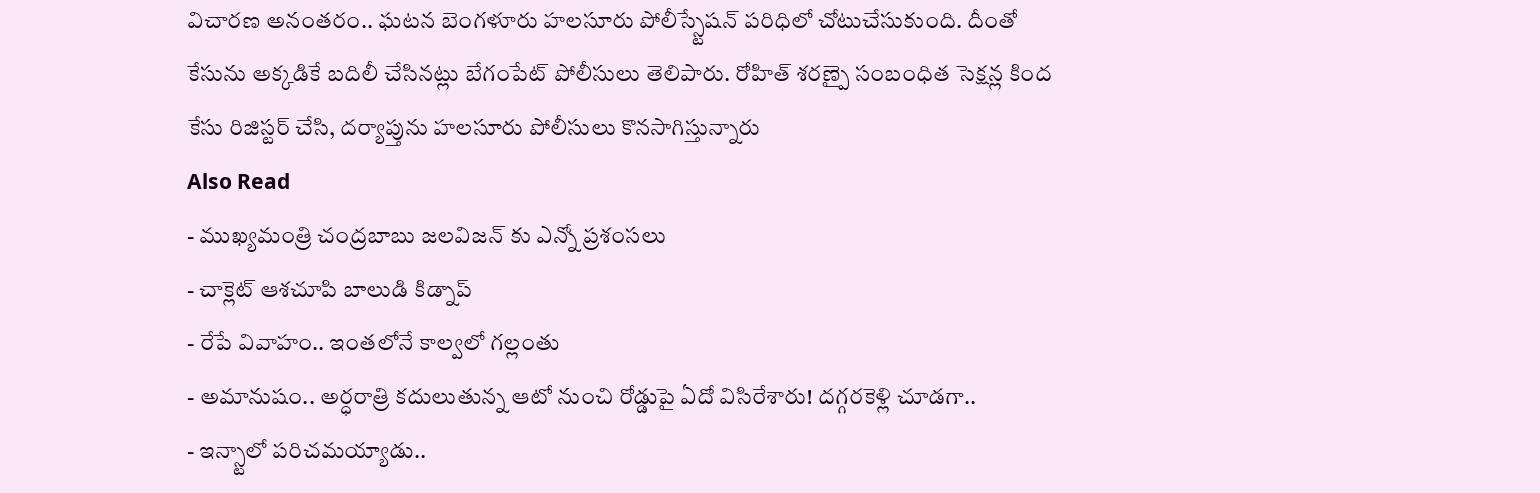విచారణ అనంతరం.. ఘటన బెంగళూరు హలసూరు పోలీస్స్టేషన్ పరిధిలో చోటుచేసుకుంది. దీంతో కేసును అక్కడికే బదిలీ చేసినట్లు బేగంపేట్ పోలీసులు తెలిపారు. రోహిత్ శరణ్పై సంబంధిత సెక్షన్ల కింద కేసు రిజిస్టర్ చేసి, దర్యాప్తును హలసూరు పోలీసులు కొనసాగిస్తున్నారు
Also Read
- ముఖ్యమంత్రి చంద్రబాబు జలవిజన్ కు ఎన్నో ప్రశంసలు
- చాక్లెట్ ఆశచూపి బాలుడి కిడ్నాప్
- రేపే వివాహం.. ఇంతలోనే కాల్వలో గల్లంతు
- అమానుషం.. అర్ధరాత్రి కదులుతున్న ఆటో నుంచి రోడ్డుపై ఏదో విసిరేశారు! దగ్గరకెళ్లి చూడగా..
- ఇన్స్టాలో పరిచమయ్యాడు..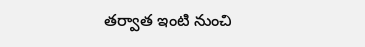తర్వాత ఇంటి నుంచి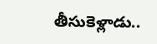తీసుకెళ్లాడు..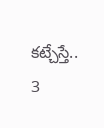కట్చేస్తే.. 3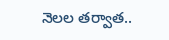నెలల తర్వాత..